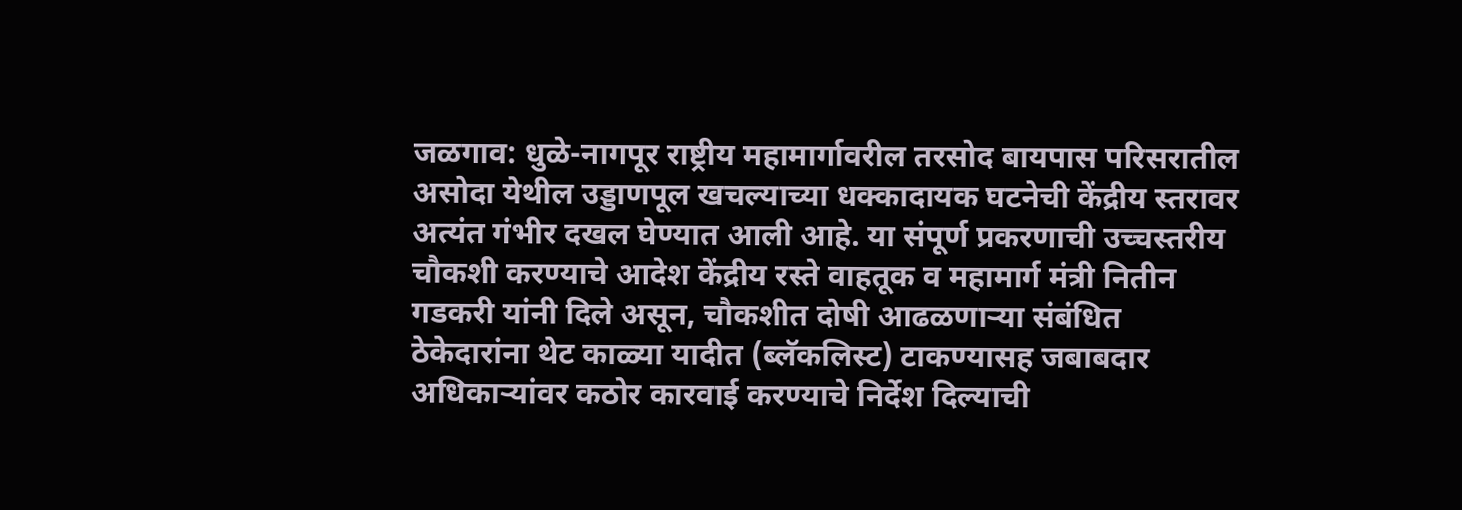जळगाव: धुळे-नागपूर राष्ट्रीय महामार्गावरील तरसोद बायपास परिसरातील असोदा येथील उड्डाणपूल खचल्याच्या धक्कादायक घटनेची केंद्रीय स्तरावर अत्यंत गंभीर दखल घेण्यात आली आहे. या संपूर्ण प्रकरणाची उच्चस्तरीय चौकशी करण्याचे आदेश केंद्रीय रस्ते वाहतूक व महामार्ग मंत्री नितीन गडकरी यांनी दिले असून, चौकशीत दोषी आढळणाऱ्या संबंधित ठेकेदारांना थेट काळ्या यादीत (ब्लॅकलिस्ट) टाकण्यासह जबाबदार अधिकाऱ्यांवर कठोर कारवाई करण्याचे निर्देश दिल्याची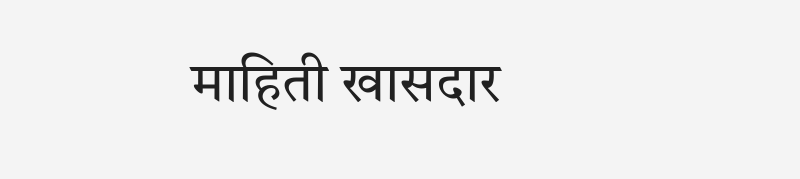माहिती खासदार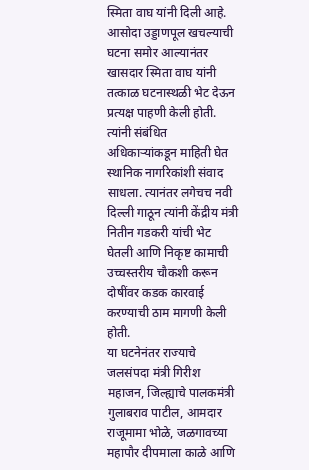स्मिता वाघ यांनी दिली आहे.
आसोदा उड्डाणपूल खचल्याची घटना समोर आल्यानंतर खासदार स्मिता वाघ यांनी तत्काळ घटनास्थळी भेट देऊन प्रत्यक्ष पाहणी केली होती. त्यांनी संबंधित अधिकाऱ्यांकडून माहिती घेत स्थानिक नागरिकांशी संवाद साधला. त्यानंतर लगेचच नवी दिल्ली गाठून त्यांनी केंद्रीय मंत्री नितीन गडकरी यांची भेट घेतली आणि निकृष्ट कामाची उच्चस्तरीय चौकशी करून दोषींवर कडक कारवाई करण्याची ठाम मागणी केली होती.
या घटनेनंतर राज्याचे जलसंपदा मंत्री गिरीश महाजन, जिल्ह्याचे पालकमंत्री गुलाबराव पाटील, आमदार राजूमामा भोळे, जळगावच्या महापौर दीपमाला काळे आणि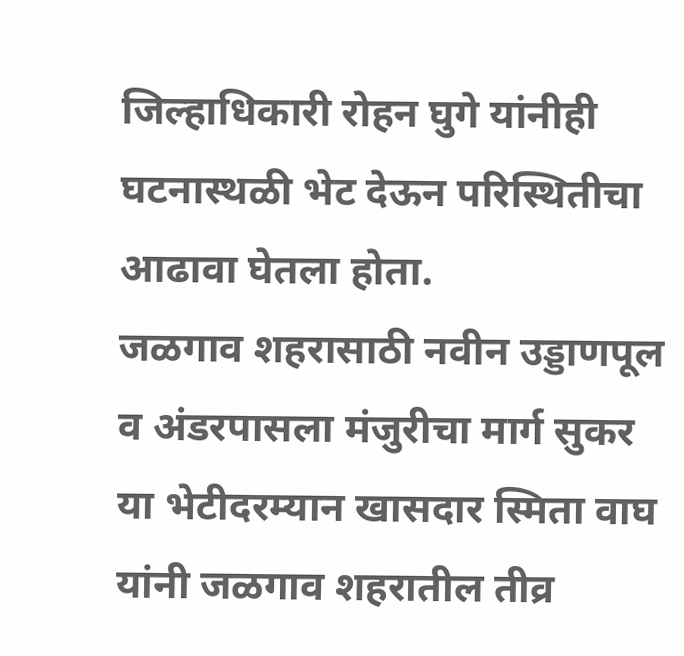जिल्हाधिकारी रोहन घुगे यांनीही घटनास्थळी भेट देऊन परिस्थितीचा आढावा घेतला होता.
जळगाव शहरासाठी नवीन उड्डाणपूल व अंडरपासला मंजुरीचा मार्ग सुकर
या भेटीदरम्यान खासदार स्मिता वाघ यांनी जळगाव शहरातील तीव्र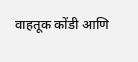वाहतूक कोंडी आणि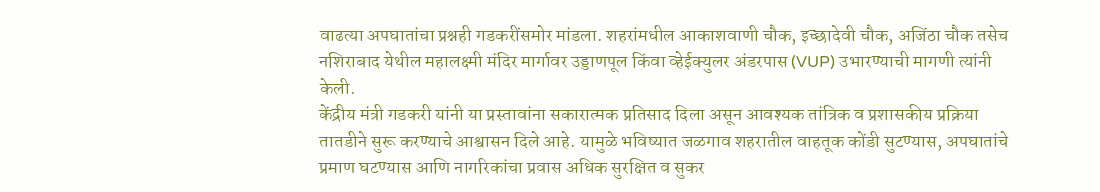वाढत्या अपघातांचा प्रश्नही गडकरींसमोर मांडला. शहरांमधील आकाशवाणी चौक, इच्छादेवी चौक, अजिंठा चौक तसेच नशिराबाद येथील महालक्ष्मी मंदिर मार्गावर उड्डाणपूल किंवा व्हेईक्युलर अंडरपास (VUP) उभारण्याची मागणी त्यांनी केली.
केंद्रीय मंत्री गडकरी यांनी या प्रस्तावांना सकारात्मक प्रतिसाद दिला असून आवश्यक तांत्रिक व प्रशासकीय प्रक्रिया तातडीने सुरू करण्याचे आश्वासन दिले आहे. यामुळे भविष्यात जळगाव शहरातील वाहतूक कोंडी सुटण्यास, अपघातांचे प्रमाण घटण्यास आणि नागरिकांचा प्रवास अधिक सुरक्षित व सुकर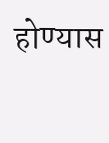होण्यास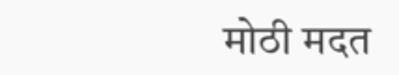मोठी मदत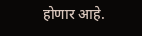होणार आहे.